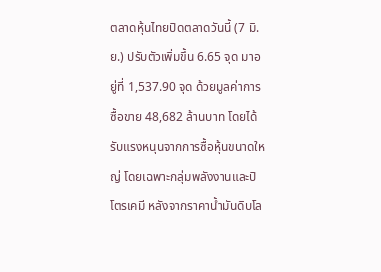ตลาดหุ้นไทยปิดตลาดวันนี้ (7 มิ.ย.) ปรับตัวเพิ่มขึ้น 6.65 จุด มาอยู่ที่ 1,537.90 จุด ด้วยมูลค่าการซื้อขาย 48,682 ล้านบาท โดยได้รับแรงหนุนจากการซื้อหุ้นขนาดใหญ่ โดยเฉพาะกลุ่มพลังงานและปิโตรเคมี หลังจากราคาน้ำมันดิบโล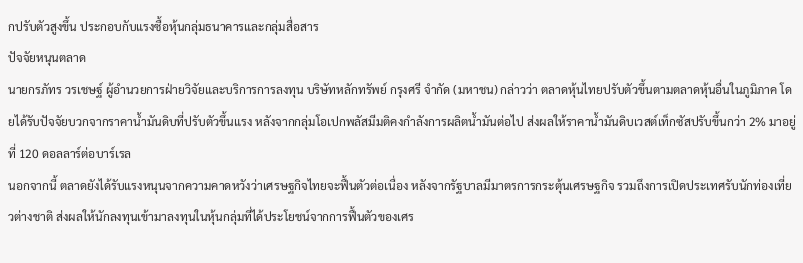กปรับตัวสูงขึ้น ประกอบกับแรงซื้อหุ้นกลุ่มธนาคารและกลุ่มสื่อสาร
ปัจจัยหนุนตลาด
นายกรภัทร วรเชษฐ์ ผู้อำนวยการฝ่ายวิจัยและบริการการลงทุน บริษัทหลักทรัพย์ กรุงศรี จำกัด (มหาชน) กล่าวว่า ตลาดหุ้นไทยปรับตัวขึ้นตามตลาดหุ้นอื่นในภูมิภาค โดยได้รับปัจจัยบวกจากราคาน้ำมันดิบที่ปรับตัวขึ้นแรง หลังจากกลุ่มโอเปกพลัสมีมติคงกำลังการผลิตน้ำมันต่อไป ส่งผลให้ราคาน้ำมันดิบเวสต์เท็กซัสปรับขึ้นกว่า 2% มาอยู่ที่ 120 ดอลลาร์ต่อบาร์เรล
นอกจากนี้ ตลาดยังได้รับแรงหนุนจากความคาดหวังว่าเศรษฐกิจไทยจะฟื้นตัวต่อเนื่อง หลังจากรัฐบาลมีมาตรการกระตุ้นเศรษฐกิจ รวมถึงการเปิดประเทศรับนักท่องเที่ยวต่างชาติ ส่งผลให้นักลงทุนเข้ามาลงทุนในหุ้นกลุ่มที่ได้ประโยชน์จากการฟื้นตัวของเศร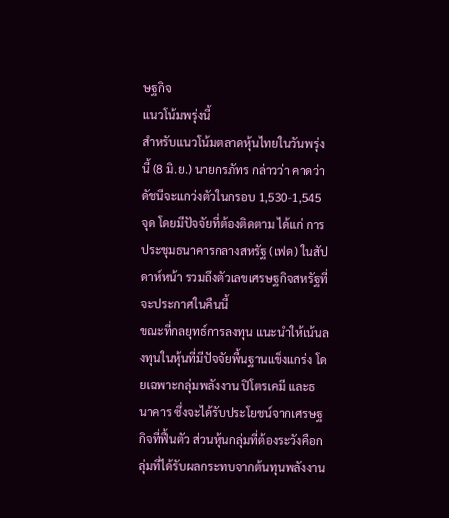ษฐกิจ
แนวโน้มพรุ่งนี้
สำหรับแนวโน้มตลาดหุ้นไทยในวันพรุ่งนี้ (8 มิ.ย.) นายกรภัทร กล่าวว่า คาดว่าดัชนีจะแกว่งตัวในกรอบ 1,530-1,545 จุด โดยมีปัจจัยที่ต้องติดตาม ได้แก่ การประชุมธนาคารกลางสหรัฐ (เฟด) ในสัปดาห์หน้า รวมถึงตัวเลขเศรษฐกิจสหรัฐที่จะประกาศในคืนนี้
ขณะที่กลยุทธ์การลงทุน แนะนำให้เน้นลงทุนในหุ้นที่มีปัจจัยพื้นฐานแข็งแกร่ง โดยเฉพาะกลุ่มพลังงาน ปิโตรเคมี และธนาคาร ซึ่งจะได้รับประโยชน์จากเศรษฐกิจที่ฟื้นตัว ส่วนหุ้นกลุ่มที่ต้องระวังคือกลุ่มที่ได้รับผลกระทบจากต้นทุนพลังงาน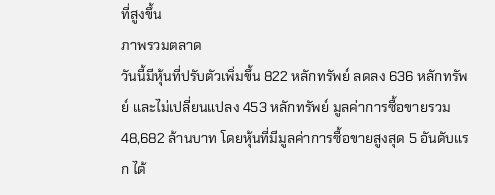ที่สูงขึ้น
ภาพรวมตลาด
วันนี้มีหุ้นที่ปรับตัวเพิ่มขึ้น 822 หลักทรัพย์ ลดลง 636 หลักทรัพย์ และไม่เปลี่ยนแปลง 453 หลักทรัพย์ มูลค่าการซื้อขายรวม 48,682 ล้านบาท โดยหุ้นที่มีมูลค่าการซื้อขายสูงสุด 5 อันดับแรก ได้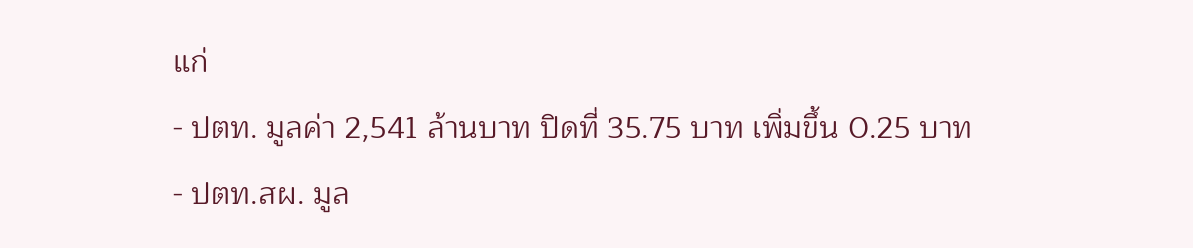แก่
- ปตท. มูลค่า 2,541 ล้านบาท ปิดที่ 35.75 บาท เพิ่มขึ้น 0.25 บาท
- ปตท.สผ. มูล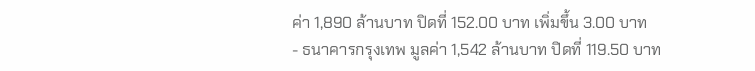ค่า 1,890 ล้านบาท ปิดที่ 152.00 บาท เพิ่มขึ้น 3.00 บาท
- ธนาคารกรุงเทพ มูลค่า 1,542 ล้านบาท ปิดที่ 119.50 บาท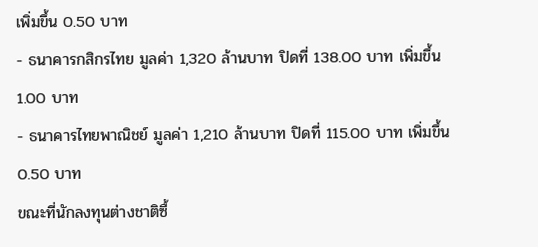เพิ่มขึ้น 0.50 บาท
- ธนาคารกสิกรไทย มูลค่า 1,320 ล้านบาท ปิดที่ 138.00 บาท เพิ่มขึ้น 1.00 บาท
- ธนาคารไทยพาณิชย์ มูลค่า 1,210 ล้านบาท ปิดที่ 115.00 บาท เพิ่มขึ้น 0.50 บาท
ขณะที่นักลงทุนต่างชาติซื้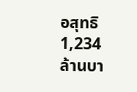อสุทธิ 1,234 ล้านบา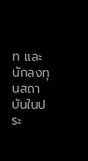ท และนักลงทุนสถาบันในประ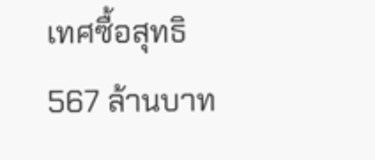เทศซื้อสุทธิ 567 ล้านบาท